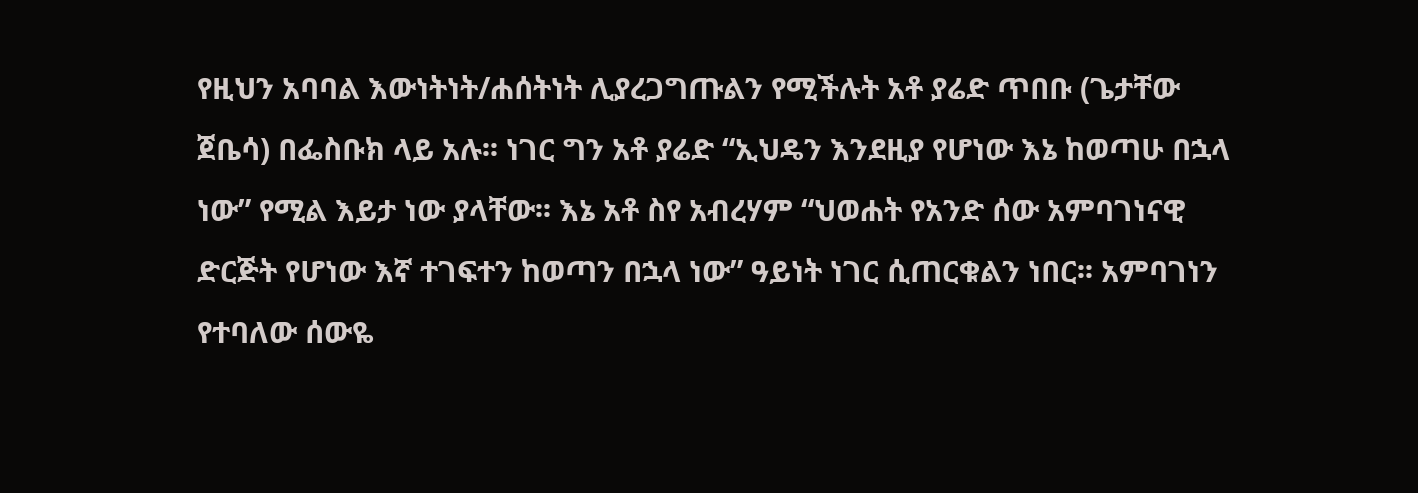የዚህን አባባል እውነትነት/ሐሰትነት ሊያረጋግጡልን የሚችሉት አቶ ያሬድ ጥበቡ (ጌታቸው ጀቤሳ) በፌስቡክ ላይ አሉ፡፡ ነገር ግን አቶ ያሬድ “ኢህዴን እንደዚያ የሆነው እኔ ከወጣሁ በኋላ ነው” የሚል እይታ ነው ያላቸው፡፡ እኔ አቶ ስየ አብረሃም “ህወሐት የአንድ ሰው አምባገነናዊ ድርጅት የሆነው እኛ ተገፍተን ከወጣን በኋላ ነው” ዓይነት ነገር ሲጠርቁልን ነበር፡፡ አምባገነን የተባለው ሰውዬ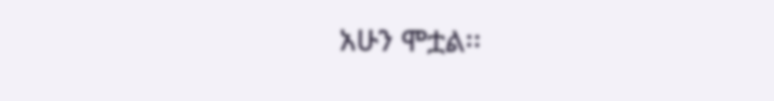አሁን ሞቷል፡፡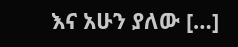እና አሁን ያለው […]